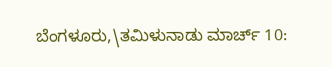ಬೆಂಗಳೂರು,\ತಮಿಳುನಾಡು ಮಾರ್ಚ್ 10: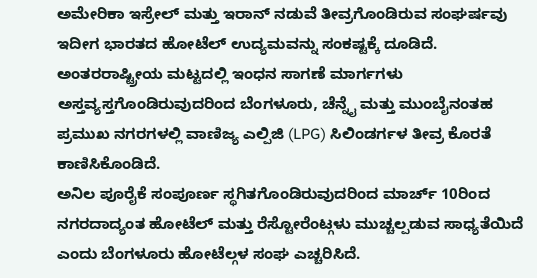ಅಮೇರಿಕಾ ಇಸ್ರೇಲ್ ಮತ್ತು ಇರಾನ್ ನಡುವೆ ತೀವ್ರಗೊಂಡಿರುವ ಸಂಘರ್ಷವು ಇದೀಗ ಭಾರತದ ಹೋಟೆಲ್ ಉದ್ಯಮವನ್ನು ಸಂಕಷ್ಟಕ್ಕೆ ದೂಡಿದೆ. ಅಂತರರಾಷ್ಟ್ರೀಯ ಮಟ್ಟದಲ್ಲಿ ಇಂಧನ ಸಾಗಣೆ ಮಾರ್ಗಗಳು ಅಸ್ತವ್ಯಸ್ತಗೊಂಡಿರುವುದರಿಂದ ಬೆಂಗಳೂರು, ಚೆನ್ನೈ ಮತ್ತು ಮುಂಬೈನಂತಹ ಪ್ರಮುಖ ನಗರಗಳಲ್ಲಿ ವಾಣಿಜ್ಯ ಎಲ್ಪಿಜಿ (LPG) ಸಿಲಿಂಡರ್ಗಳ ತೀವ್ರ ಕೊರತೆ ಕಾಣಿಸಿಕೊಂಡಿದೆ.
ಅನಿಲ ಪೂರೈಕೆ ಸಂಪೂರ್ಣ ಸ್ಥಗಿತಗೊಂಡಿರುವುದರಿಂದ ಮಾರ್ಚ್ 10ರಿಂದ ನಗರದಾದ್ಯಂತ ಹೋಟೆಲ್ ಮತ್ತು ರೆಸ್ಟೋರೆಂಟ್ಗಳು ಮುಚ್ಚಲ್ಪಡುವ ಸಾಧ್ಯತೆಯಿದೆ ಎಂದು ಬೆಂಗಳೂರು ಹೋಟೆಲ್ಗಳ ಸಂಘ ಎಚ್ಚರಿಸಿದೆ.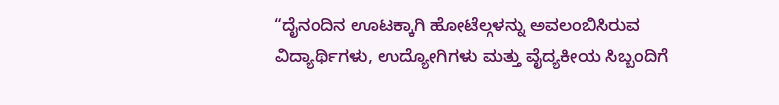“ದೈನಂದಿನ ಊಟಕ್ಕಾಗಿ ಹೋಟೆಲ್ಗಳನ್ನು ಅವಲಂಬಿಸಿರುವ ವಿದ್ಯಾರ್ಥಿಗಳು, ಉದ್ಯೋಗಿಗಳು ಮತ್ತು ವೈದ್ಯಕೀಯ ಸಿಬ್ಬಂದಿಗೆ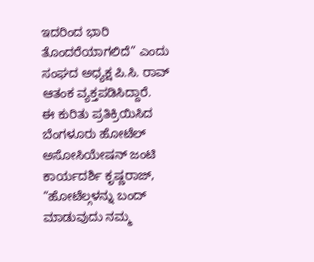ಇದರಿಂದ ಭಾರಿ ತೊಂದರೆಯಾಗಲಿದೆ” ಎಂದು ಸಂಘದ ಅಧ್ಯಕ್ಷ ಪಿ.ಸಿ. ರಾವ್ ಆತಂಕ ವ್ಯಕ್ತಪಡಿಸಿದ್ದಾರೆ.
ಈ ಕುರಿತು ಪ್ರತಿಕ್ರಿಯಿಸಿದ ಬೆಂಗಳೂರು ಹೋಟೆಲ್ ಅಸೋಸಿಯೇಷನ್ ಜಂಟಿ ಕಾರ್ಯದರ್ಶಿ ಕೃಷ್ಣರಾಜ್, “ಹೋಟೆಲ್ಗಳನ್ನು ಬಂದ್ ಮಾಡುವುದು ನಮ್ಮ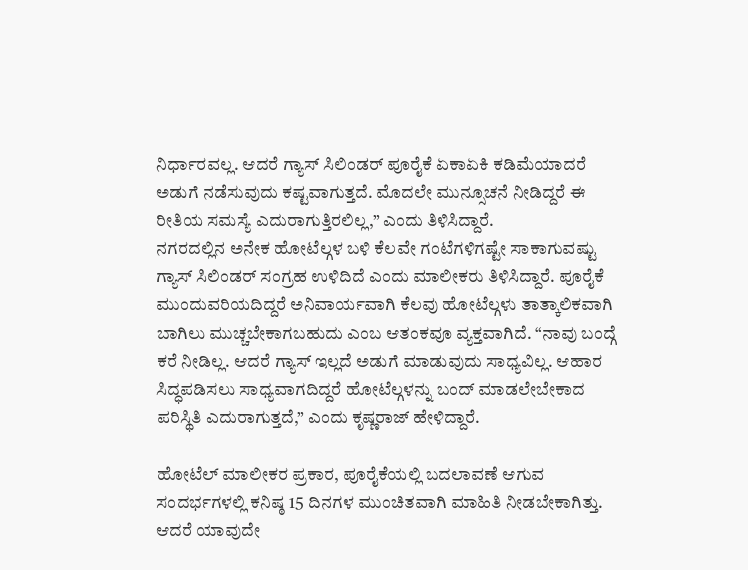ನಿರ್ಧಾರವಲ್ಲ. ಆದರೆ ಗ್ಯಾಸ್ ಸಿಲಿಂಡರ್ ಪೂರೈಕೆ ಏಕಾಏಕಿ ಕಡಿಮೆಯಾದರೆ ಅಡುಗೆ ನಡೆಸುವುದು ಕಷ್ಟವಾಗುತ್ತದೆ. ಮೊದಲೇ ಮುನ್ಸೂಚನೆ ನೀಡಿದ್ದರೆ ಈ ರೀತಿಯ ಸಮಸ್ಯೆ ಎದುರಾಗುತ್ತಿರಲಿಲ್ಲ,” ಎಂದು ತಿಳಿಸಿದ್ದಾರೆ.
ನಗರದಲ್ಲಿನ ಅನೇಕ ಹೋಟೆಲ್ಗಳ ಬಳಿ ಕೆಲವೇ ಗಂಟೆಗಳಿಗಷ್ಟೇ ಸಾಕಾಗುವಷ್ಟು ಗ್ಯಾಸ್ ಸಿಲಿಂಡರ್ ಸಂಗ್ರಹ ಉಳಿದಿದೆ ಎಂದು ಮಾಲೀಕರು ತಿಳಿಸಿದ್ದಾರೆ. ಪೂರೈಕೆ ಮುಂದುವರಿಯದಿದ್ದರೆ ಅನಿವಾರ್ಯವಾಗಿ ಕೆಲವು ಹೋಟೆಲ್ಗಳು ತಾತ್ಕಾಲಿಕವಾಗಿ ಬಾಗಿಲು ಮುಚ್ಚಬೇಕಾಗಬಹುದು ಎಂಬ ಆತಂಕವೂ ವ್ಯಕ್ತವಾಗಿದೆ. “ನಾವು ಬಂದ್ಗೆ ಕರೆ ನೀಡಿಲ್ಲ. ಆದರೆ ಗ್ಯಾಸ್ ಇಲ್ಲದೆ ಅಡುಗೆ ಮಾಡುವುದು ಸಾಧ್ಯವಿಲ್ಲ. ಆಹಾರ ಸಿದ್ಧಪಡಿಸಲು ಸಾಧ್ಯವಾಗದಿದ್ದರೆ ಹೋಟೆಲ್ಗಳನ್ನು ಬಂದ್ ಮಾಡಲೇಬೇಕಾದ ಪರಿಸ್ಥಿತಿ ಎದುರಾಗುತ್ತದೆ,” ಎಂದು ಕೃಷ್ಣರಾಜ್ ಹೇಳಿದ್ದಾರೆ.

ಹೋಟೆಲ್ ಮಾಲೀಕರ ಪ್ರಕಾರ, ಪೂರೈಕೆಯಲ್ಲಿ ಬದಲಾವಣೆ ಆಗುವ ಸಂದರ್ಭಗಳಲ್ಲಿ ಕನಿಷ್ಠ 15 ದಿನಗಳ ಮುಂಚಿತವಾಗಿ ಮಾಹಿತಿ ನೀಡಬೇಕಾಗಿತ್ತು. ಆದರೆ ಯಾವುದೇ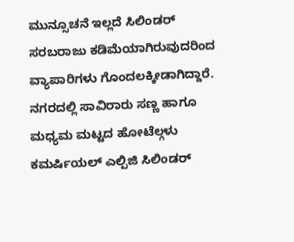ಮುನ್ಸೂಚನೆ ಇಲ್ಲದೆ ಸಿಲಿಂಡರ್ ಸರಬರಾಜು ಕಡಿಮೆಯಾಗಿರುವುದರಿಂದ ವ್ಯಾಪಾರಿಗಳು ಗೊಂದಲಕ್ಕೀಡಾಗಿದ್ದಾರೆ. ನಗರದಲ್ಲಿ ಸಾವಿರಾರು ಸಣ್ಣ ಹಾಗೂ ಮಧ್ಯಮ ಮಟ್ಟದ ಹೋಟೆಲ್ಗಳು ಕಮರ್ಷಿಯಲ್ ಎಲ್ಪಿಜಿ ಸಿಲಿಂಡರ್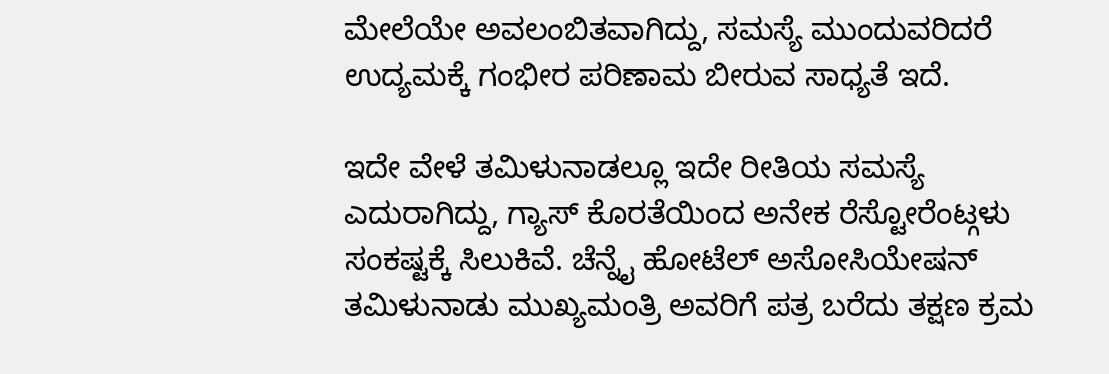ಮೇಲೆಯೇ ಅವಲಂಬಿತವಾಗಿದ್ದು, ಸಮಸ್ಯೆ ಮುಂದುವರಿದರೆ ಉದ್ಯಮಕ್ಕೆ ಗಂಭೀರ ಪರಿಣಾಮ ಬೀರುವ ಸಾಧ್ಯತೆ ಇದೆ.

ಇದೇ ವೇಳೆ ತಮಿಳುನಾಡಲ್ಲೂ ಇದೇ ರೀತಿಯ ಸಮಸ್ಯೆ ಎದುರಾಗಿದ್ದು, ಗ್ಯಾಸ್ ಕೊರತೆಯಿಂದ ಅನೇಕ ರೆಸ್ಟೋರೆಂಟ್ಗಳು ಸಂಕಷ್ಟಕ್ಕೆ ಸಿಲುಕಿವೆ. ಚೆನ್ನೈ ಹೋಟೆಲ್ ಅಸೋಸಿಯೇಷನ್ ತಮಿಳುನಾಡು ಮುಖ್ಯಮಂತ್ರಿ ಅವರಿಗೆ ಪತ್ರ ಬರೆದು ತಕ್ಷಣ ಕ್ರಮ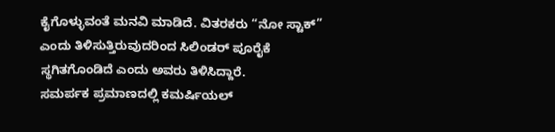ಕೈಗೊಳ್ಳುವಂತೆ ಮನವಿ ಮಾಡಿದೆ. ವಿತರಕರು “ನೋ ಸ್ಟಾಕ್” ಎಂದು ತಿಳಿಸುತ್ತಿರುವುದರಿಂದ ಸಿಲಿಂಡರ್ ಪೂರೈಕೆ ಸ್ಥಗಿತಗೊಂಡಿದೆ ಎಂದು ಅವರು ತಿಳಿಸಿದ್ದಾರೆ.
ಸಮರ್ಪಕ ಪ್ರಮಾಣದಲ್ಲಿ ಕಮರ್ಷಿಯಲ್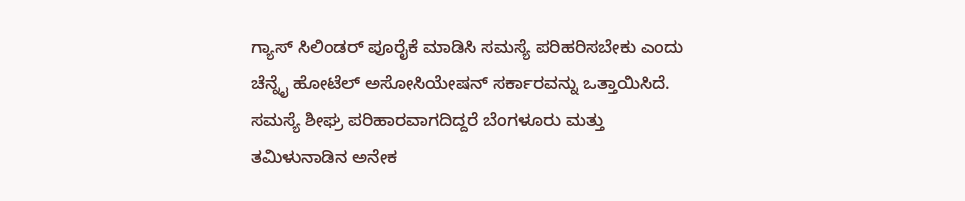ಗ್ಯಾಸ್ ಸಿಲಿಂಡರ್ ಪೂರೈಕೆ ಮಾಡಿಸಿ ಸಮಸ್ಯೆ ಪರಿಹರಿಸಬೇಕು ಎಂದು ಚೆನ್ನೈ ಹೋಟೆಲ್ ಅಸೋಸಿಯೇಷನ್ ಸರ್ಕಾರವನ್ನು ಒತ್ತಾಯಿಸಿದೆ. ಸಮಸ್ಯೆ ಶೀಘ್ರ ಪರಿಹಾರವಾಗದಿದ್ದರೆ ಬೆಂಗಳೂರು ಮತ್ತು ತಮಿಳುನಾಡಿನ ಅನೇಕ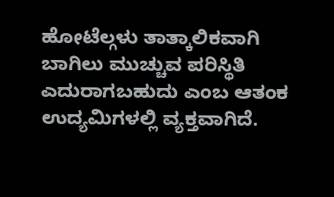ಹೋಟೆಲ್ಗಳು ತಾತ್ಕಾಲಿಕವಾಗಿ ಬಾಗಿಲು ಮುಚ್ಚುವ ಪರಿಸ್ಥಿತಿ ಎದುರಾಗಬಹುದು ಎಂಬ ಆತಂಕ ಉದ್ಯಮಿಗಳಲ್ಲಿ ವ್ಯಕ್ತವಾಗಿದೆ.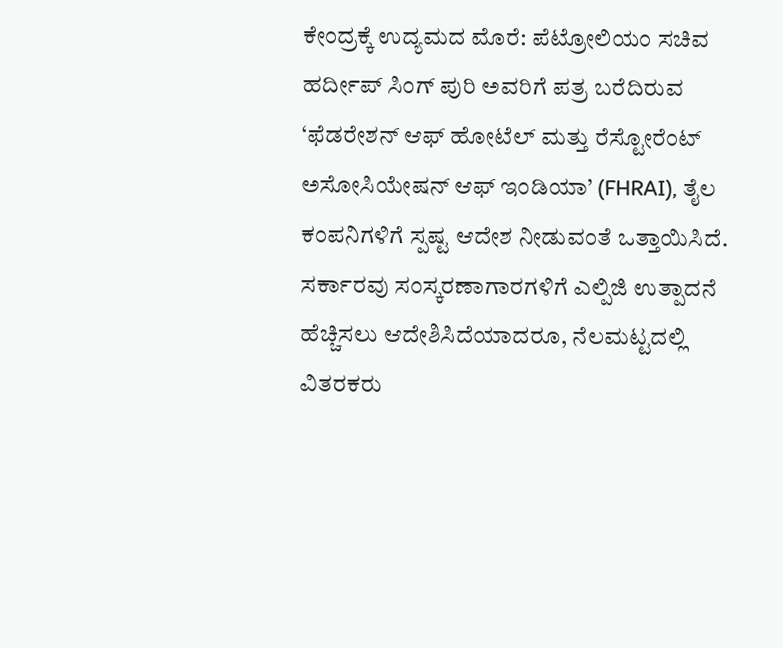ಕೇಂದ್ರಕ್ಕೆ ಉದ್ಯಮದ ಮೊರೆ: ಪೆಟ್ರೋಲಿಯಂ ಸಚಿವ ಹರ್ದೀಪ್ ಸಿಂಗ್ ಪುರಿ ಅವರಿಗೆ ಪತ್ರ ಬರೆದಿರುವ ‘ಫೆಡರೇಶನ್ ಆಫ್ ಹೋಟೆಲ್ ಮತ್ತು ರೆಸ್ಟೋರೆಂಟ್ ಅಸೋಸಿಯೇಷನ್ ಆಫ್ ಇಂಡಿಯಾ’ (FHRAI), ತೈಲ ಕಂಪನಿಗಳಿಗೆ ಸ್ಪಷ್ಟ ಆದೇಶ ನೀಡುವಂತೆ ಒತ್ತಾಯಿಸಿದೆ. ಸರ್ಕಾರವು ಸಂಸ್ಕರಣಾಗಾರಗಳಿಗೆ ಎಲ್ಪಿಜಿ ಉತ್ಪಾದನೆ ಹೆಚ್ಚಿಸಲು ಆದೇಶಿಸಿದೆಯಾದರೂ, ನೆಲಮಟ್ಟದಲ್ಲಿ ವಿತರಕರು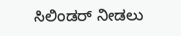ಸಿಲಿಂಡರ್ ನೀಡಲು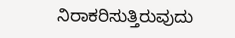ನಿರಾಕರಿಸುತ್ತಿರುವುದು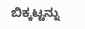ಬಿಕ್ಕಟ್ಟನ್ನು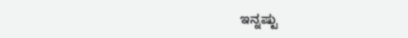ಇನ್ನಷ್ಟು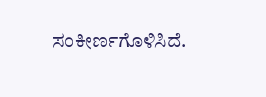ಸಂಕೀರ್ಣಗೊಳಿಸಿದೆ.